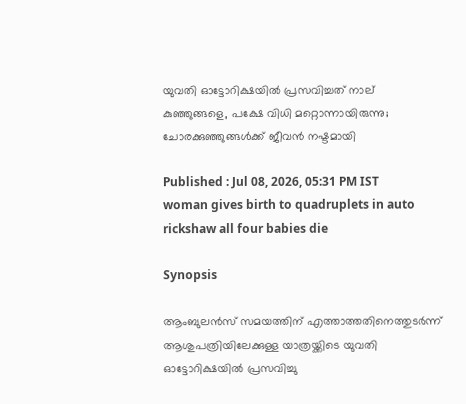യുവതി ഓട്ടോറിക്ഷയിൽ പ്രസവിച്ചത് നാല് കുഞ്ഞുങ്ങളെ, പക്ഷേ വിധി മറ്റൊന്നായിരുന്നു; ചോരക്കുഞ്ഞുങ്ങൾക്ക് ജീവൻ നഷ്ടമായി

Published : Jul 08, 2026, 05:31 PM IST
woman gives birth to quadruplets in auto rickshaw all four babies die

Synopsis

ആംബുലൻസ് സമയത്തിന് എത്താത്തതിനെത്തുടർന്ന് ആശുപത്രിയിലേക്കുള്ള യാത്രയ്ക്കിടെ യുവതി ഓട്ടോറിക്ഷയിൽ പ്രസവിച്ചു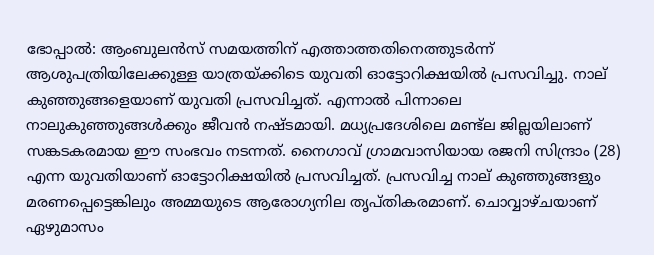ഭോപ്പാൽ: ആംബുലൻസ് സമയത്തിന് എത്താത്തതിനെത്തുടർന്ന് ആശുപത്രിയിലേക്കുള്ള യാത്രയ്ക്കിടെ യുവതി ഓട്ടോറിക്ഷയിൽ പ്രസവിച്ചു. നാല് കുഞ്ഞുങ്ങളെയാണ് യുവതി പ്രസവിച്ചത്. എന്നാല്‍ പിന്നാലെ നാലുകുഞ്ഞുങ്ങൾക്കും ജീവൻ നഷ്ടമായി. മധ്യപ്രദേശിലെ മണ്ട്‌ല ജില്ലയിലാണ് സങ്കടകരമായ ഈ സംഭവം നടന്നത്. നൈഗാവ് ഗ്രാമവാസിയായ രജനി സിന്ദ്രാം (28) എന്ന യുവതിയാണ് ഓട്ടോറിക്ഷയിൽ പ്രസവിച്ചത്. പ്രസവിച്ച നാല് കുഞ്ഞുങ്ങളും മരണപ്പെട്ടെങ്കിലും അമ്മയുടെ ആരോഗ്യനില തൃപ്തികരമാണ്. ചൊവ്വാഴ്ചയാണ് ഏഴുമാസം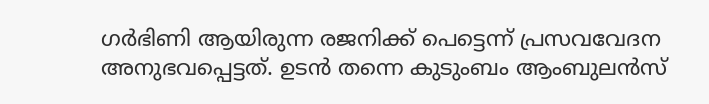ഗ‍ർഭിണി ആയിരുന്ന രജനിക്ക് പെട്ടെന്ന് പ്രസവവേദന അനുഭവപ്പെട്ടത്. ഉടൻ തന്നെ കുടുംബം ആംബുലൻസ്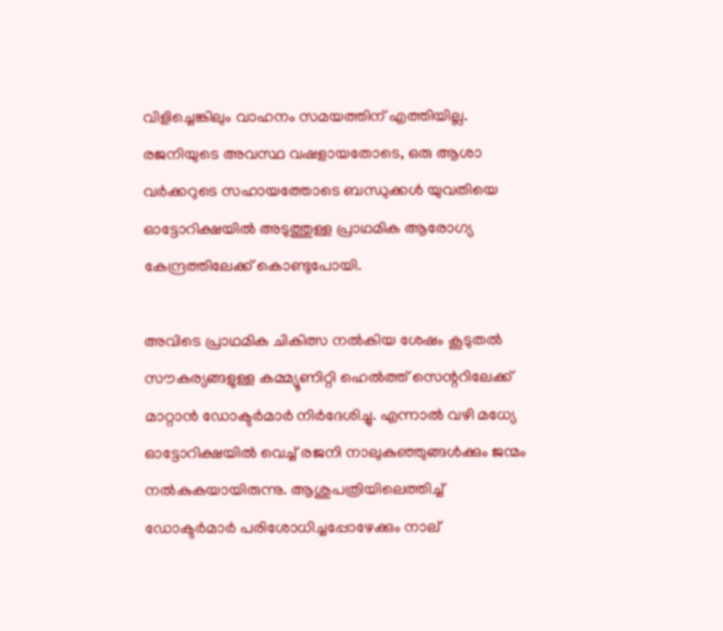വിളിച്ചെങ്കിലും വാഹനം സമയത്തിന് എത്തിയില്ല. രജനിയുടെ അവസ്ഥ വഷളായതോടെ, ഒരു ആശാ വർക്കറുടെ സഹായത്തോടെ ബന്ധുക്കൾ യുവതിയെ ഓട്ടോറിക്ഷയിൽ അടുത്തുള്ള പ്രാഥമിക ആരോഗ്യ കേന്ദ്രത്തിലേക്ക് കൊണ്ടുപോയി.

അവിടെ പ്രാഥമിക ചികിത്സ നൽകിയ ശേഷം കൂടുതൽ സൗകര്യങ്ങളുള്ള കമ്മ്യൂണിറ്റി ഹെൽത്ത് സെന്ററിലേക്ക് മാറ്റാൻ ഡോക്ടർമാർ നിർദേശിച്ചു. എന്നാൽ വഴി മധ്യേ ഓട്ടോറിക്ഷയിൽ വെച്ച് രജനി നാലുകുഞ്ഞുങ്ങൾക്കും ജന്മം നൽകുകയായിരുന്നു. ആശുപത്രിയിലെത്തിച്ച് ഡോക്ടർമാർ പരിശോധിച്ചപ്പോഴേക്കും നാല്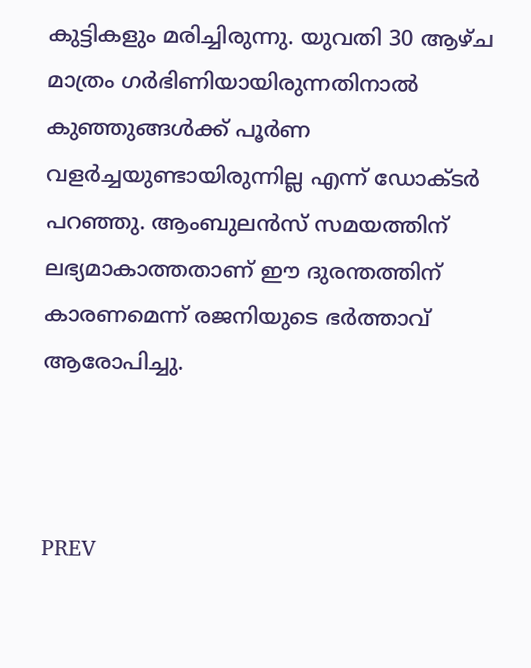കുട്ടികളും മരിച്ചിരുന്നു. യുവതി 30 ആഴ്ച മാത്രം ഗർഭിണിയായിരുന്നതിനാൽ കുഞ്ഞുങ്ങൾക്ക് പൂർണ വളർച്ചയുണ്ടായിരുന്നില്ല എന്ന് ഡോക്ട‍ർ പറഞ്ഞു. ആംബുലൻസ് സമയത്തിന് ലഭ്യമാകാത്തതാണ് ഈ ദുരന്തത്തിന് കാരണമെന്ന് രജനിയുടെ ഭർത്താവ് ആരോപിച്ചു.



PREV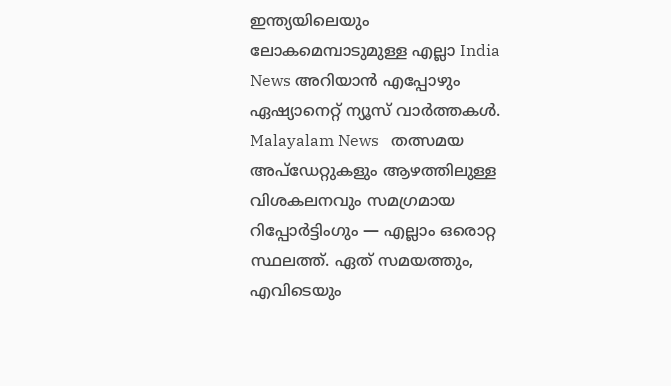ഇന്ത്യയിലെയും ലോകമെമ്പാടുമുള്ള എല്ലാ India News അറിയാൻ എപ്പോഴും ഏഷ്യാനെറ്റ് ന്യൂസ് വാർത്തകൾ. Malayalam News   തത്സമയ അപ്‌ഡേറ്റുകളും ആഴത്തിലുള്ള വിശകലനവും സമഗ്രമായ റിപ്പോർട്ടിംഗും — എല്ലാം ഒരൊറ്റ സ്ഥലത്ത്. ഏത് സമയത്തും, എവിടെയും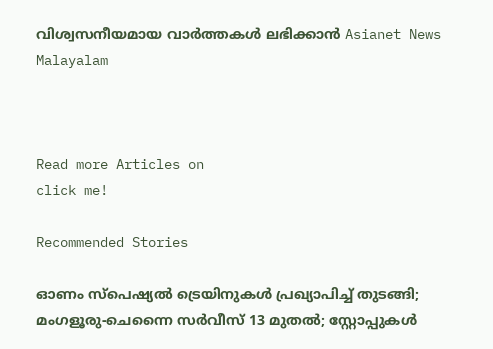വിശ്വസനീയമായ വാർത്തകൾ ലഭിക്കാൻ Asianet News Malayalam



Read more Articles on
click me!

Recommended Stories

ഓണം സ്പെഷ്യൽ ട്രെയിനുകൾ പ്രഖ്യാപിച്ച് തുടങ്ങി; മംഗളൂരു-ചെന്നൈ സർവീസ് 13 മുതൽ; സ്റ്റോപ്പുകൾ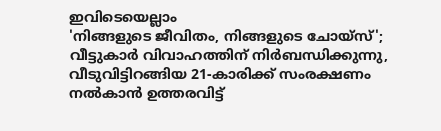ഇവിടെയെല്ലാം
'നിങ്ങളുടെ ജീവിതം, നിങ്ങളുടെ ചോയ്സ്'; വീട്ടുകാർ വിവാഹത്തിന് നിർബന്ധിക്കുന്നു, വീടുവിട്ടിറങ്ങിയ 21-കാരിക്ക് സംരക്ഷണം നൽകാൻ ഉത്തരവിട്ട്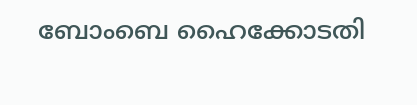ബോംബെ ഹൈക്കോടതി